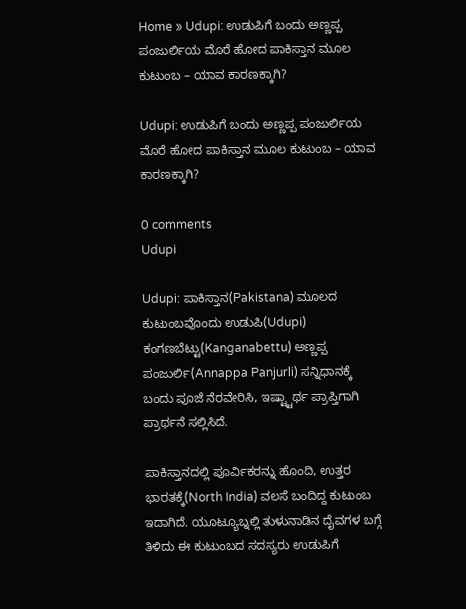Home » Udupi: ಉಡುಪಿಗೆ ಬಂದು ಅಣ್ಣಪ್ಪ ಪಂಜುರ್ಲಿಯ ಮೊರೆ ಹೋದ ಪಾಕಿಸ್ತಾನ ಮೂಲ ಕುಟುಂಬ – ಯಾವ ಕಾರಣಕ್ಕಾಗಿ?

Udupi: ಉಡುಪಿಗೆ ಬಂದು ಅಣ್ಣಪ್ಪ ಪಂಜುರ್ಲಿಯ ಮೊರೆ ಹೋದ ಪಾಕಿಸ್ತಾನ ಮೂಲ ಕುಟುಂಬ – ಯಾವ ಕಾರಣಕ್ಕಾಗಿ?

0 comments
Udupi

Udupi: ಪಾಕಿಸ್ತಾನ(Pakistana) ಮೂಲದ ಕುಟುಂಬವೊಂದು ಉಡುಪಿ(Udupi) ಕಂಗಣಬೆಟ್ಟು(Kanganabettu) ಅಣ್ಣಪ್ಪ ಪಂಜುರ್ಲಿ(Annappa Panjurli) ಸನ್ನಿಧಾನಕ್ಕೆ ಬಂದು ಪೂಜೆ ನೆರವೇರಿಸಿ, ಇಷ್ಟ್ಟಾರ್ಥ ಪ್ರಾಪ್ತಿಗಾಗಿ ಪ್ರಾರ್ಥನೆ ಸಲ್ಲಿಸಿದೆ.

ಪಾಕಿಸ್ತಾನದಲ್ಲಿ ಪೂರ್ವಿಕರನ್ನು ಹೊಂದಿ, ಉತ್ತರ ಭಾರತಕ್ಕೆ(North India) ವಲಸೆ ಬಂದಿದ್ದ ಕುಟುಂಬ ಇದಾಗಿದೆ. ಯೂಟ್ಯೂಬ್ನಲ್ಲಿ ತುಳುನಾಡಿನ ದೈವಗಳ ಬಗ್ಗೆ ತಿಳಿದು ಈ ಕುಟುಂಬದ ಸದಸ್ಯರು ಉಡುಪಿಗೆ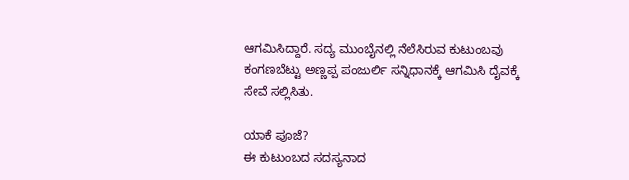ಆಗಮಿಸಿದ್ದಾರೆ. ಸದ್ಯ ಮುಂಬೈನಲ್ಲಿ ನೆಲೆಸಿರುವ ಕುಟುಂಬವು ಕಂಗಣಬೆಟ್ಟು ಅಣ್ಣಪ್ಪ ಪಂಜುರ್ಲಿ ಸನ್ನಿಧಾನಕ್ಕೆ ಆಗಮಿಸಿ ದೈವಕ್ಕೆ ಸೇವೆ ಸಲ್ಲಿಸಿತು.

ಯಾಕೆ ಪೂಜೆ?
ಈ ಕುಟುಂಬದ ಸದಸ್ಯನಾದ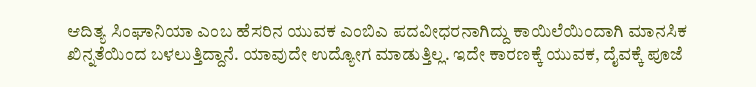ಆದಿತ್ಯ ಸಿಂಘಾನಿಯಾ ಎಂಬ ಹೆಸರಿನ ಯುವಕ ಎಂಬಿಎ ಪದವೀಧರನಾಗಿದ್ದು ಕಾಯಿಲೆಯಿಂದಾಗಿ ಮಾನಸಿಕ ಖಿನ್ನತೆಯಿಂದ ಬಳಲುತ್ತಿದ್ದಾನೆ. ಯಾವುದೇ ಉದ್ಯೋಗ ಮಾಡುತ್ತಿಲ್ಲ. ಇದೇ ಕಾರಣಕ್ಕೆ ಯುವಕ, ದೈವಕ್ಕೆ ಪೂಜೆ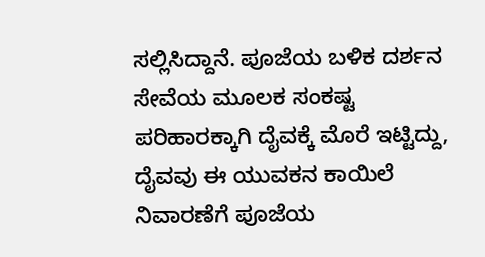ಸಲ್ಲಿಸಿದ್ದಾನೆ. ಪೂಜೆಯ ಬಳಿಕ ದರ್ಶನ ಸೇವೆಯ ಮೂಲಕ ಸಂಕಷ್ಟ ಪರಿಹಾರಕ್ಕಾಗಿ ದೈವಕ್ಕೆ ಮೊರೆ ಇಟ್ಟಿದ್ದು, ದೈವವು ಈ ಯುವಕನ ಕಾಯಿಲೆ ನಿವಾರಣೆಗೆ ಪೂಜೆಯ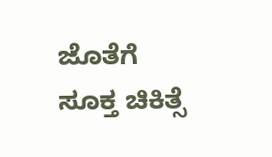ಜೊತೆಗೆ ಸೂಕ್ತ ಚಿಕಿತ್ಸೆ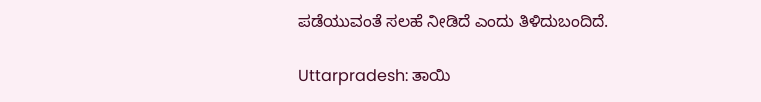ಪಡೆಯುವಂತೆ ಸಲಹೆ ನೀಡಿದೆ ಎಂದು ತಿಳಿದುಬಂದಿದೆ.

Uttarpradesh: ತಾಯಿ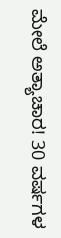ಮೇಲೆ ಅತ್ಯಾಚಾರ! 30 ವರ್ಷಗಳ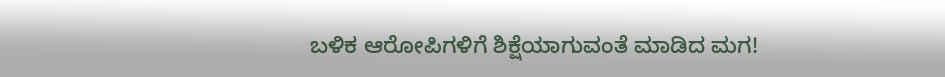ಬಳಿಕ ಆರೋಪಿಗಳಿಗೆ ಶಿಕ್ಷೆಯಾಗುವಂತೆ ಮಾಡಿದ ಮಗ!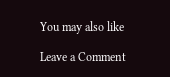You may also like

Leave a Comment